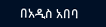በአዲስ አበባ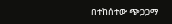በተከሰተው ጭጋጋማ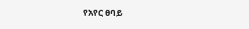የአየር ፀባይ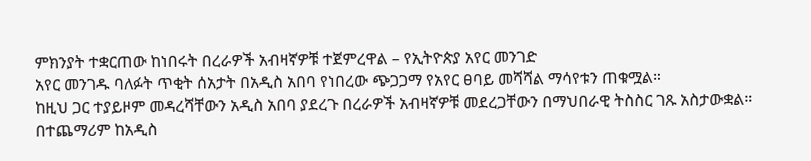ምክንያት ተቋርጠው ከነበሩት በረራዎች አብዛኛዎቹ ተጀምረዋል – የኢትዮጵያ አየር መንገድ
አየር መንገዱ ባለፉት ጥቂት ሰአታት በአዲስ አበባ የነበረው ጭጋጋማ የአየር ፀባይ መሻሻል ማሳየቱን ጠቁሟል።
ከዚህ ጋር ተያይዞም መዳረሻቸውን አዲስ አበባ ያደረጉ በረራዎች አብዛኛዎቹ መደረጋቸውን በማህበራዊ ትስስር ገጹ አስታውቋል።
በተጨማሪም ከአዲስ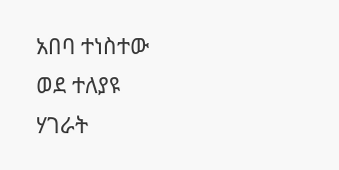አበባ ተነስተው ወደ ተለያዩ ሃገራት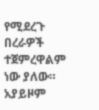የሚደረጉ በረራዎች ተጀምረዋልም ነው ያለው።
አያይዞም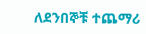ለደንበኞቹ ተጨማሪ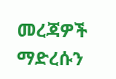መረጃዎች ማድረሱን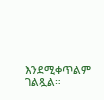እንደሚቀጥልም ገልጿል።